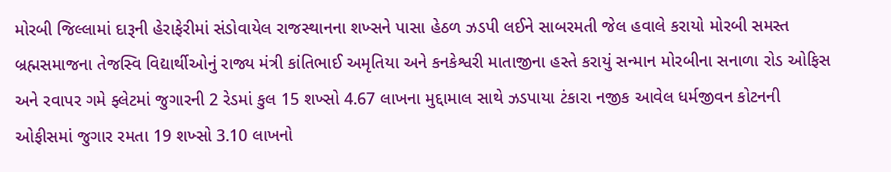મોરબી જિલ્લામાં દારૂની હેરાફેરીમાં સંડોવાયેલ રાજસ્થાનના શખ્સને પાસા હેઠળ ઝડપી લઈને સાબરમતી જેલ હવાલે કરાયો મોરબી સમસ્ત બ્રહ્મસમાજના તેજસ્વિ વિદ્યાર્થીઓનું રાજ્ય મંત્રી કાંતિભાઈ અમૃતિયા અને કનકેશ્વરી માતાજીના હસ્તે કરાયું સન્માન મોરબીના સનાળા રોડ ઓફિસ અને રવાપર ગમે ફ્લેટમાં જુગારની 2 રેડમાં કુલ 15 શખ્સો 4.67 લાખના મુદ્દામાલ સાથે ઝડપાયા ટંકારા નજીક આવેલ ધર્મજીવન કોટનની ઓફીસમાં જુગાર રમતા 19 શખ્સો 3.10 લાખનો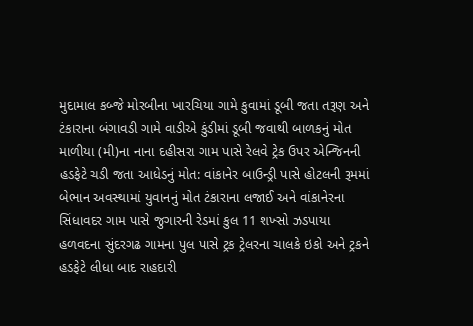મુદામાલ કબ્જે મોરબીના ખારચિયા ગામે કુવામાં ડૂબી જતા તરૂણ અને ટંકારાના બંગાવડી ગામે વાડીએ કુંડીમાં ડૂબી જવાથી બાળકનું મોત માળીયા (મી)ના નાના દહીસરા ગામ પાસે રેલવે ટ્રેક ઉપર એન્જિનની હડફેટે ચડી જતા આધેડનું મોત: વાંકાનેર બાઉન્ડ્રી પાસે હોટલની રૂમમાં બેભાન અવસ્થામાં યુવાનનું મોત ટંકારાના લજાઈ અને વાંકાનેરના સિંધાવદર ગામ પાસે જુગારની રેડમાં કુલ 11 શખ્સો ઝડપાયા હળવદના સુંદરગઢ ગામના પુલ પાસે ટ્રક ટ્રેલરના ચાલકે ઇકો અને ટ્રકને હડફેટે લીધા બાદ રાહદારી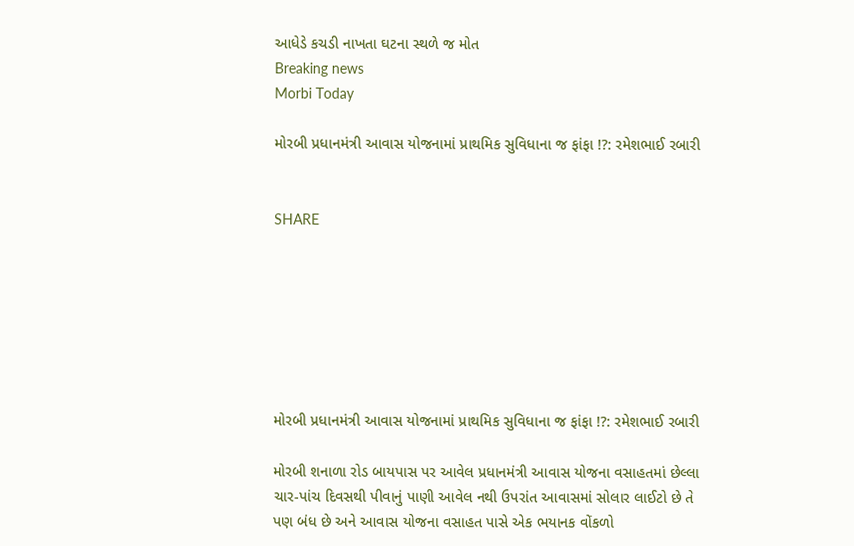આધેડે કચડી નાખતા ઘટના સ્થળે જ મોત
Breaking news
Morbi Today

મોરબી પ્રધાનમંત્રી આવાસ યોજનામાં પ્રાથમિક સુવિધાના જ ફાંફા !?: રમેશભાઈ રબારી


SHARE







મોરબી પ્રધાનમંત્રી આવાસ યોજનામાં પ્રાથમિક સુવિધાના જ ફાંફા !?: રમેશભાઈ રબારી

મોરબી શનાળા રોડ બાયપાસ પર આવેલ પ્રધાનમંત્રી આવાસ યોજના વસાહતમાં છેલ્લા ચાર-પાંચ દિવસથી પીવાનું પાણી આવેલ નથી ઉપરાંત આવાસમાં સોલાર લાઈટો છે તે પણ બંધ છે અને આવાસ યોજના વસાહત પાસે એક ભયાનક વોંકળો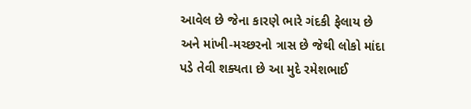આવેલ છે જેના કારણે ભારે ગંદકી ફેલાય છે અને માંખી-મચ્છરનો ત્રાસ છે જેથી લોકો માંદા પડે તેવી શક્યતા છે આ મુદે રમેશભાઈ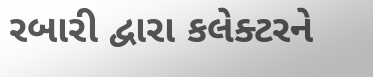રબારી દ્વારા કલેક્ટરને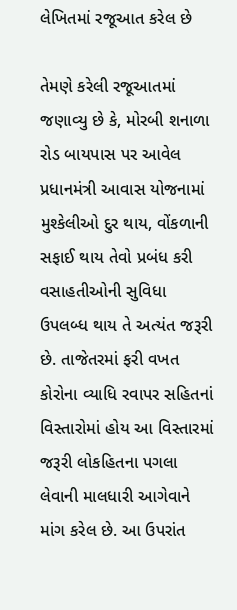લેખિતમાં રજૂઆત કરેલ છે

તેમણે કરેલી રજૂઆતમાં જણાવ્યુ છે કે, મોરબી શનાળા રોડ બાયપાસ પર આવેલ પ્રધાનમંત્રી આવાસ યોજનામાં મુશ્કેલીઓ દુર થાય, વોંકળાની સફાઈ થાય તેવો પ્રબંધ કરી વસાહતીઓની સુવિધા ઉપલબ્ધ થાય તે અત્યંત જરૂરી છે. તાજેતરમાં ફરી વખત કોરોના વ્યાધિ રવાપર સહિતનાં વિસ્તારોમાં હોય આ વિસ્તારમાં જરૂરી લોકહિતના પગલા લેવાની માલધારી આગેવાને માંગ કરેલ છે. આ ઉપરાંત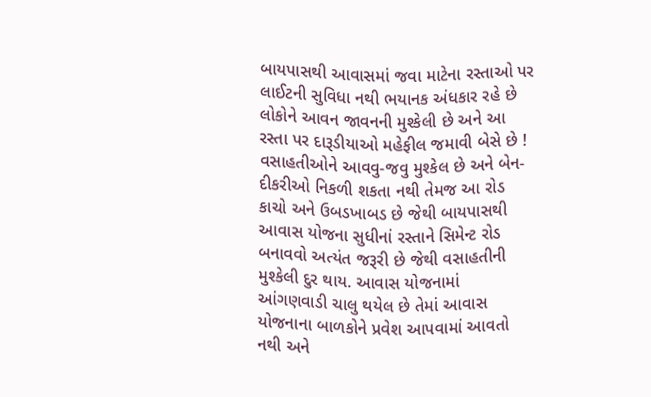બાયપાસથી આવાસમાં જવા માટેના રસ્તાઓ પર લાઈટની સુવિધા નથી ભયાનક અંધકાર રહે છે લોકોને આવન જાવનની મુશ્કેલી છે અને આ રસ્તા પર દારૂડીયાઓ મહેફીલ જમાવી બેસે છે ! વસાહતીઓને આવવુ-જવુ મુશ્કેલ છે અને બેન-દીકરીઓ નિકળી શકતા નથી તેમજ આ રોડ કાચો અને ઉબડખાબડ છે જેથી બાયપાસથી આવાસ યોજના સુધીનાં રસ્તાને સિમેન્ટ રોડ બનાવવો અત્યંત જરૂરી છે જેથી વસાહતીની મુશ્કેલી દુર થાય. આવાસ યોજનામાં આંગણવાડી ચાલુ થયેલ છે તેમાં આવાસ યોજનાના બાળકોને પ્રવેશ આપવામાં આવતો નથી અને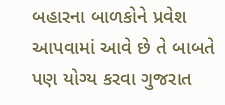બહારના બાળકોને પ્રવેશ આપવામાં આવે છે તે બાબતે પણ યોગ્ય કરવા ગુજરાત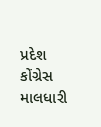પ્રદેશ કોંગ્રેસ માલધારી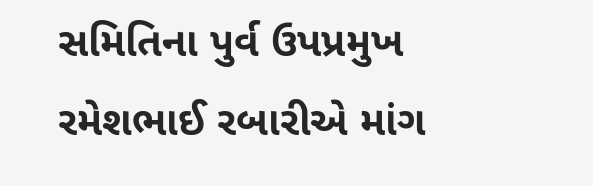સમિતિના પુર્વ ઉપપ્રમુખ રમેશભાઈ રબારીએ માંગ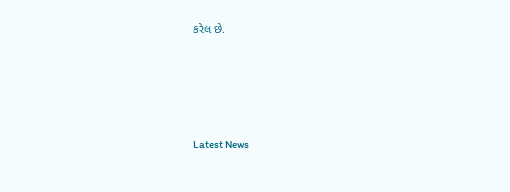કરેલ છે.






Latest News